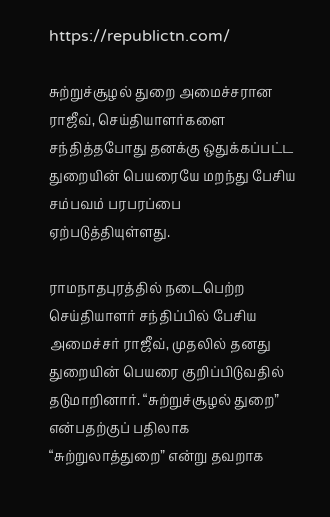https://republictn.com/

சுற்றுச்சூழல் துறை அமைச்சரான ராஜீவ், செய்தியாளர்களை சந்தித்தபோது தனக்கு ஒதுக்கப்பட்ட துறையின் பெயரையே மறந்து பேசிய சம்பவம் பரபரப்பை ஏற்படுத்தியுள்ளது.

ராமநாதபுரத்தில் நடைபெற்ற செய்தியாளர் சந்திப்பில் பேசிய அமைச்சர் ராஜீவ், முதலில் தனது துறையின் பெயரை குறிப்பிடுவதில் தடுமாறினார். “சுற்றுச்சூழல் துறை” என்பதற்குப் பதிலாக “சுற்றுலாத்துறை” என்று தவறாக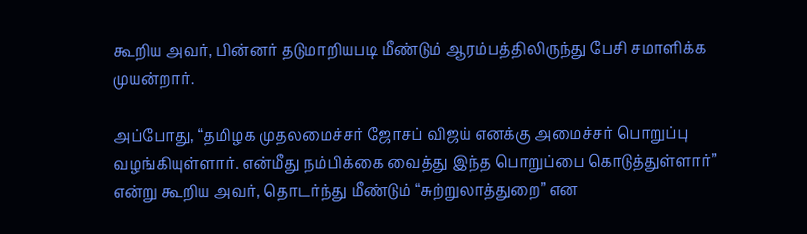கூறிய அவர், பின்னர் தடுமாறியபடி மீண்டும் ஆரம்பத்திலிருந்து பேசி சமாளிக்க முயன்றார்.

அப்போது, “தமிழக முதலமைச்சர் ஜோசப் விஜய் எனக்கு அமைச்சர் பொறுப்பு வழங்கியுள்ளார். என்மீது நம்பிக்கை வைத்து இந்த பொறுப்பை கொடுத்துள்ளார்” என்று கூறிய அவர், தொடர்ந்து மீண்டும் “சுற்றுலாத்துறை” என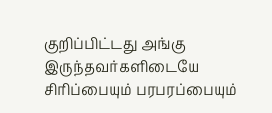குறிப்பிட்டது அங்கு இருந்தவர்களிடையே சிரிப்பையும் பரபரப்பையும்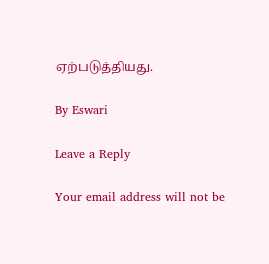ஏற்படுத்தியது.

By Eswari

Leave a Reply

Your email address will not be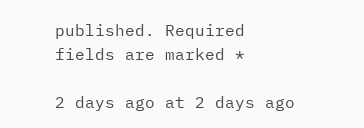published. Required fields are marked *

2 days ago at 2 days ago